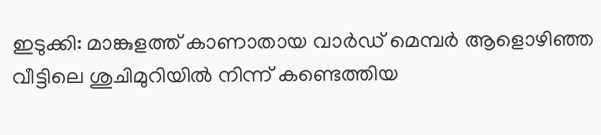ഇടുക്കി: മാങ്കുളത്ത് കാണാതായ വാർഡ് മെമ്പർ ആളൊഴിഞ്ഞ വീട്ടിലെ ശുചിമുറിയിൽ നിന്ന് കണ്ടെത്തിയ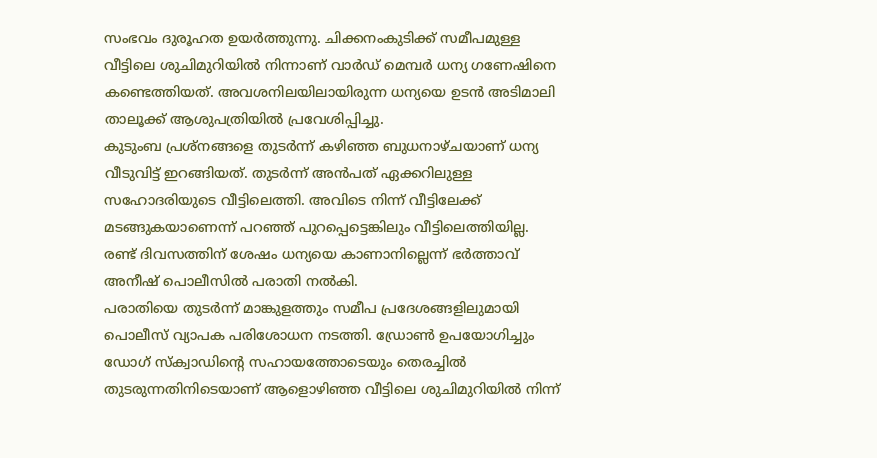സംഭവം ദുരൂഹത ഉയർത്തുന്നു. ചിക്കനംകുടിക്ക് സമീപമുള്ള വീട്ടിലെ ശുചിമുറിയിൽ നിന്നാണ് വാർഡ് മെമ്പർ ധന്യ ഗണേഷിനെ കണ്ടെത്തിയത്. അവശനിലയിലായിരുന്ന ധന്യയെ ഉടൻ അടിമാലി താലൂക്ക് ആശുപത്രിയിൽ പ്രവേശിപ്പിച്ചു.
കുടുംബ പ്രശ്നങ്ങളെ തുടർന്ന് കഴിഞ്ഞ ബുധനാഴ്ചയാണ് ധന്യ വീടുവിട്ട് ഇറങ്ങിയത്. തുടർന്ന് അൻപത് ഏക്കറിലുള്ള സഹോദരിയുടെ വീട്ടിലെത്തി. അവിടെ നിന്ന് വീട്ടിലേക്ക് മടങ്ങുകയാണെന്ന് പറഞ്ഞ് പുറപ്പെട്ടെങ്കിലും വീട്ടിലെത്തിയില്ല. രണ്ട് ദിവസത്തിന് ശേഷം ധന്യയെ കാണാനില്ലെന്ന് ഭർത്താവ് അനീഷ് പൊലീസിൽ പരാതി നൽകി.
പരാതിയെ തുടർന്ന് മാങ്കുളത്തും സമീപ പ്രദേശങ്ങളിലുമായി പൊലീസ് വ്യാപക പരിശോധന നടത്തി. ഡ്രോൺ ഉപയോഗിച്ചും ഡോഗ് സ്ക്വാഡിന്റെ സഹായത്തോടെയും തെരച്ചിൽ തുടരുന്നതിനിടെയാണ് ആളൊഴിഞ്ഞ വീട്ടിലെ ശുചിമുറിയിൽ നിന്ന്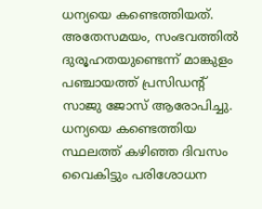ധന്യയെ കണ്ടെത്തിയത്.
അതേസമയം, സംഭവത്തിൽ ദുരൂഹതയുണ്ടെന്ന് മാങ്കുളം പഞ്ചായത്ത് പ്രസിഡന്റ് സാജു ജോസ് ആരോപിച്ചു. ധന്യയെ കണ്ടെത്തിയ സ്ഥലത്ത് കഴിഞ്ഞ ദിവസം വൈകിട്ടും പരിശോധന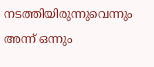നടത്തിയിരുന്നുവെന്നും അന്ന് ഒന്നും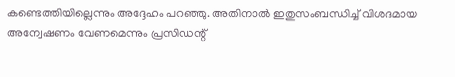കണ്ടെത്തിയില്ലെന്നും അദ്ദേഹം പറഞ്ഞു. അതിനാൽ ഇതുസംബന്ധിച്ച് വിശദമായ അന്വേഷണം വേണമെന്നും പ്രസിഡന്റ്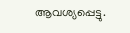ആവശ്യപ്പെട്ടു.